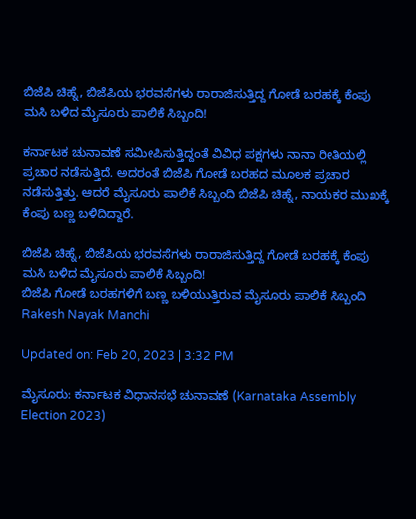ಬಿಜೆಪಿ ಚಿಹ್ನೆ, ಬಿಜೆಪಿಯ ಭರವಸೆಗಳು ರಾರಾಜಿಸುತ್ತಿದ್ದ ಗೋಡೆ ಬರಹಕ್ಕೆ ಕೆಂಪು ಮಸಿ ಬಳಿದ ಮೈಸೂರು ಪಾಲಿಕೆ ಸಿಬ್ಬಂದಿ!

ಕರ್ನಾಟಕ ಚುನಾವಣೆ ಸಮೀಪಿಸುತ್ತಿದ್ದಂತೆ ವಿವಿಧ ಪಕ್ಷಗಳು ನಾನಾ ರೀತಿಯಲ್ಲಿ ಪ್ರಚಾರ ನಡೆಸುತ್ತಿದೆ. ಅದರಂತೆ ಬಿಜೆಪಿ ಗೋಡೆ ಬರಹದ ಮೂಲಕ ಪ್ರಚಾರ ನಡೆಸುತ್ತಿತ್ತು. ಆದರೆ ಮೈಸೂರು ಪಾಲಿಕೆ ಸಿಬ್ಬಂದಿ ಬಿಜೆಪಿ ಚಿಹ್ನೆ, ನಾಯಕರ ಮುಖಕ್ಕೆ ಕೆಂಪು ಬಣ್ಣ ಬಳಿದಿದ್ದಾರೆ.

ಬಿಜೆಪಿ ಚಿಹ್ನೆ, ಬಿಜೆಪಿಯ ಭರವಸೆಗಳು ರಾರಾಜಿಸುತ್ತಿದ್ದ ಗೋಡೆ ಬರಹಕ್ಕೆ ಕೆಂಪು ಮಸಿ ಬಳಿದ ಮೈಸೂರು ಪಾಲಿಕೆ ಸಿಬ್ಬಂದಿ!
ಬಿಜೆಪಿ ಗೋಡೆ ಬರಹಗಳಿಗೆ ಬಣ್ಣ ಬಳಿಯುತ್ತಿರುವ ಮೈಸೂರು ಪಾಲಿಕೆ ಸಿಬ್ಬಂದಿ
Rakesh Nayak Manchi

Updated on: Feb 20, 2023 | 3:32 PM

ಮೈಸೂರು: ಕರ್ನಾಟಕ ವಿಧಾನಸಭೆ ಚುನಾವಣೆ (Karnataka Assembly Election 2023)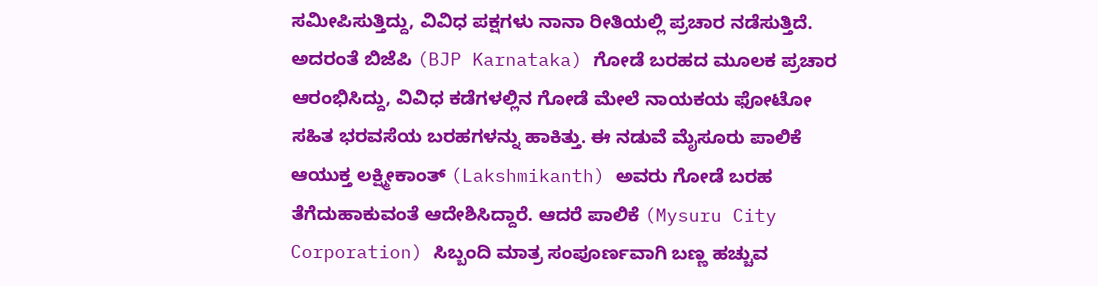ಸಮೀಪಿಸುತ್ತಿದ್ದು, ವಿವಿಧ ಪಕ್ಷಗಳು ನಾನಾ ರೀತಿಯಲ್ಲಿ ಪ್ರಚಾರ ನಡೆಸುತ್ತಿದೆ. ಅದರಂತೆ ಬಿಜೆಪಿ (BJP Karnataka) ಗೋಡೆ ಬರಹದ ಮೂಲಕ ಪ್ರಚಾರ ಆರಂಭಿಸಿದ್ದು, ವಿವಿಧ ಕಡೆಗಳಲ್ಲಿನ ಗೋಡೆ ಮೇಲೆ ನಾಯಕಯ ಫೋಟೋ ಸಹಿತ ಭರವಸೆಯ ಬರಹಗಳನ್ನು ಹಾಕಿತ್ತು. ಈ ನಡುವೆ ಮೈಸೂರು ಪಾಲಿಕೆ ಆಯುಕ್ತ ಲಕ್ಷ್ಮೀಕಾಂತ್ (Lakshmikanth) ಅವರು ಗೋಡೆ ಬರಹ ತೆಗೆದುಹಾಕುವಂತೆ ಆದೇಶಿಸಿದ್ದಾರೆ. ಆದರೆ ಪಾಲಿಕೆ (Mysuru City Corporation) ಸಿಬ್ಬಂದಿ ಮಾತ್ರ ಸಂಪೂರ್ಣವಾಗಿ ಬಣ್ಣ ಹಚ್ಚುವ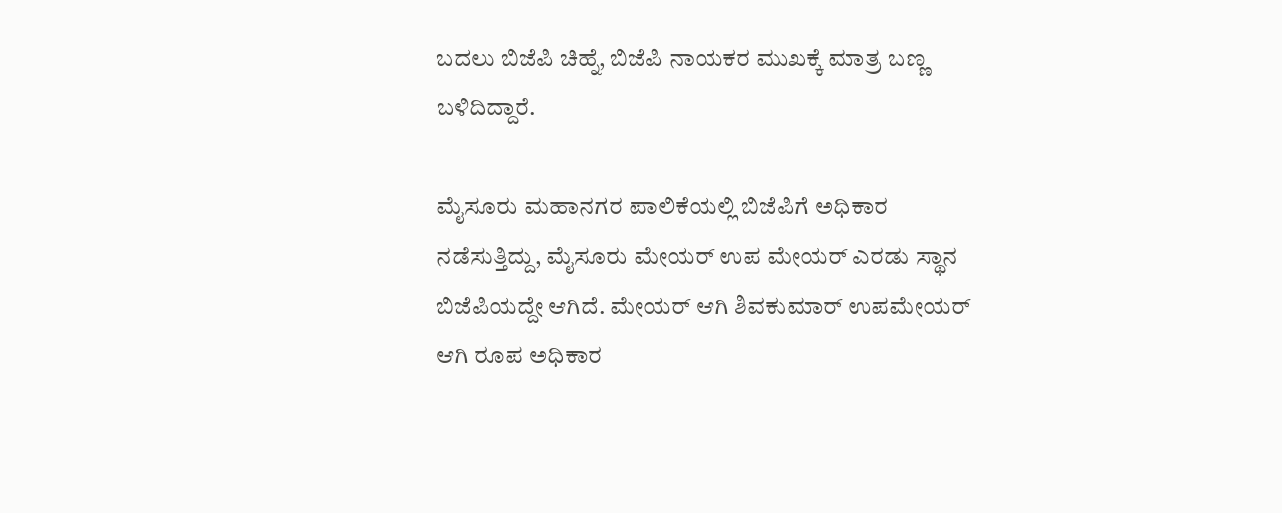ಬದಲು ಬಿಜೆಪಿ ಚಿಹ್ನೆ, ಬಿಜೆಪಿ ನಾಯಕರ ಮುಖಕ್ಕೆ ಮಾತ್ರ ಬಣ್ಣ ಬಳಿದಿದ್ದಾರೆ.

ಮೈಸೂರು ಮಹಾನಗರ ಪಾಲಿಕೆಯಲ್ಲಿ ಬಿಜೆಪಿಗೆ ಅಧಿಕಾರ ನಡೆಸುತ್ತಿದ್ದು, ಮೈಸೂರು ಮೇಯರ್ ಉಪ ಮೇಯರ್ ಎರಡು ಸ್ಥಾನ ಬಿಜೆಪಿಯದ್ದೇ ಆಗಿದೆ. ಮೇಯರ್ ಆಗಿ ಶಿವಕುಮಾರ್ ಉಪಮೇಯರ್ ಆಗಿ ರೂಪ ಅಧಿಕಾರ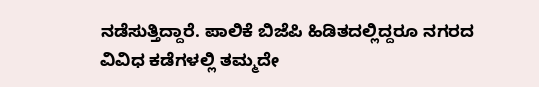ನಡೆಸುತ್ತಿದ್ದಾರೆ. ಪಾಲಿಕೆ ಬಿಜೆಪಿ ಹಿಡಿತದಲ್ಲಿದ್ದರೂ ನಗರದ ವಿವಿಧ ಕಡೆಗಳಲ್ಲಿ ತಮ್ಮದೇ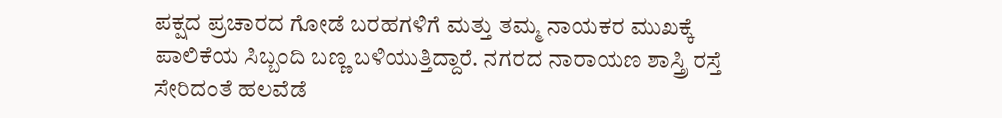ಪಕ್ಷದ ಪ್ರಚಾರದ ಗೋಡೆ ಬರಹಗಳಿಗೆ ಮತ್ತು ತಮ್ಮ ನಾಯಕರ ಮುಖಕ್ಕೆ ಪಾಲಿಕೆಯ ಸಿಬ್ಬಂದಿ ಬಣ್ಣ ಬಳಿಯುತ್ತಿದ್ದಾರೆ. ನಗರದ ನಾರಾಯಣ ಶಾಸ್ತ್ರಿ ರಸ್ತೆ ಸೇರಿದಂತೆ ಹಲವೆಡೆ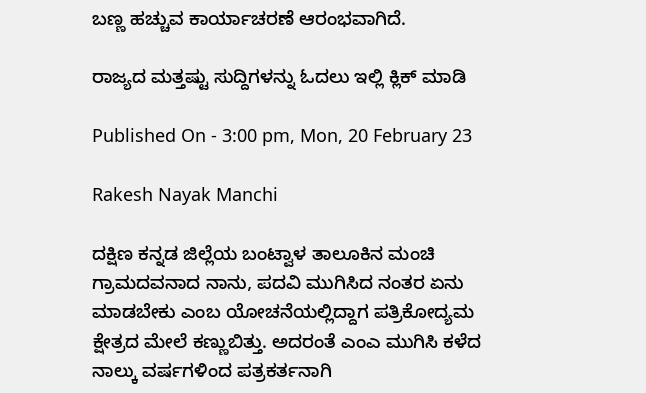ಬಣ್ಣ ಹಚ್ಚುವ ಕಾರ್ಯಾಚರಣೆ ಆರಂಭವಾಗಿದೆ.

ರಾಜ್ಯದ ಮತ್ತಷ್ಟು ಸುದ್ದಿಗಳನ್ನು ಓದಲು ಇಲ್ಲಿ ಕ್ಲಿಕ್ ಮಾಡಿ

Published On - 3:00 pm, Mon, 20 February 23

Rakesh Nayak Manchi

ದಕ್ಷಿಣ ಕನ್ನಡ ಜಿಲ್ಲೆಯ ಬಂಟ್ವಾಳ ತಾಲೂಕಿನ ಮಂಚಿ ಗ್ರಾಮದವನಾದ ನಾನು, ಪದವಿ ಮುಗಿಸಿದ ನಂತರ ಏನು ಮಾಡಬೇಕು ಎಂಬ ಯೋಚನೆಯಲ್ಲಿದ್ದಾಗ ಪತ್ರಿಕೋದ್ಯಮ ಕ್ಷೇತ್ರದ ಮೇಲೆ ಕಣ್ಣುಬಿತ್ತು. ಅದರಂತೆ ಎಂಎ ಮುಗಿಸಿ ಕಳೆದ ನಾಲ್ಕು ವರ್ಷಗಳಿಂದ ಪತ್ರಕರ್ತನಾಗಿ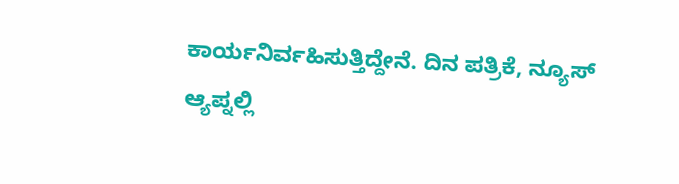ಕಾರ್ಯನಿರ್ವಹಿಸುತ್ತಿದ್ದೇನೆ. ದಿನ ಪತ್ರಿಕೆ, ನ್ಯೂಸ್ ಆ್ಯಪ್ನಲ್ಲಿ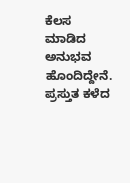ಕೆಲಸ ಮಾಡಿದ ಅನುಭವ ಹೊಂದಿದ್ದೇನೆ. ಪ್ರಸ್ತುತ ಕಳೆದ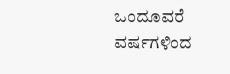ಒಂದೂವರೆ ವರ್ಷಗಳಿಂದ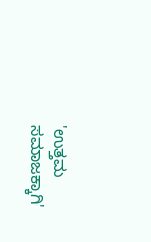'ಉತ್ತಮ ಸಮಾಜಕ್ಕಾಗಿ'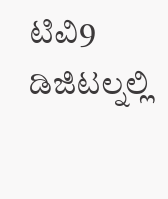ಟಿವಿ9 ಡಿಜಿಟಲ್ನಲ್ಲಿ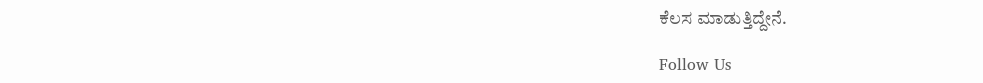ಕೆಲಸ ಮಾಡುತ್ತಿದ್ದೇನೆ.

Follow Us